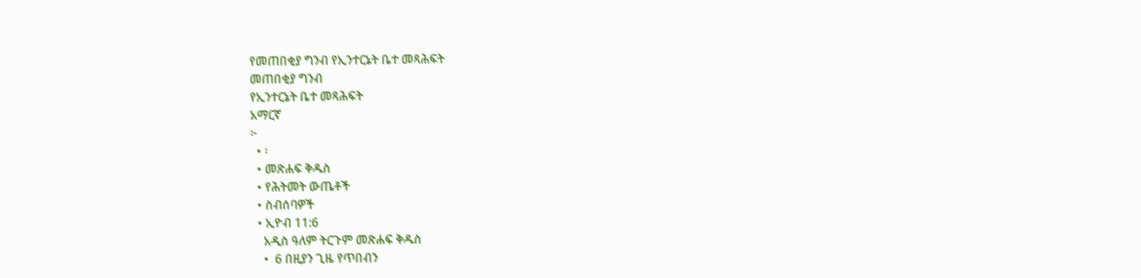የመጠበቂያ ግንብ የኢንተርኔት ቤተ መጻሕፍት
መጠበቂያ ግንብ
የኢንተርኔት ቤተ መጻሕፍት
አማርኛ
፦
  • ፡
  • መጽሐፍ ቅዱስ
  • የሕትመት ውጤቶች
  • ስብሰባዎች
  • ኢዮብ 11:6
    አዲስ ዓለም ትርጉም መጽሐፍ ቅዱስ
    •  6 በዚያን ጊዜ የጥበብን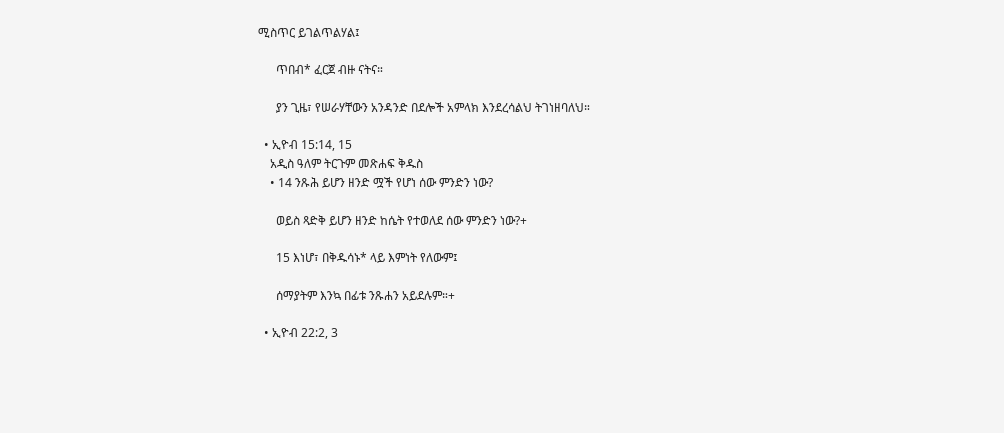ሚስጥር ይገልጥልሃል፤

      ጥበብ* ፈርጀ ብዙ ናትና።

      ያን ጊዜ፣ የሠራሃቸውን አንዳንድ በደሎች አምላክ እንደረሳልህ ትገነዘባለህ።

  • ኢዮብ 15:14, 15
    አዲስ ዓለም ትርጉም መጽሐፍ ቅዱስ
    • 14 ንጹሕ ይሆን ዘንድ ሟች የሆነ ሰው ምንድን ነው?

      ወይስ ጻድቅ ይሆን ዘንድ ከሴት የተወለደ ሰው ምንድን ነው?+

      15 እነሆ፣ በቅዱሳኑ* ላይ እምነት የለውም፤

      ሰማያትም እንኳ በፊቱ ንጹሐን አይደሉም።+

  • ኢዮብ 22:2, 3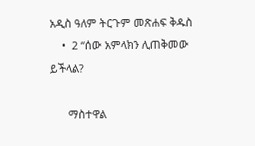አዲስ ዓለም ትርጉም መጽሐፍ ቅዱስ
    •  2 “ሰው አምላክን ሊጠቅመው ይችላል?

      ማስተዋል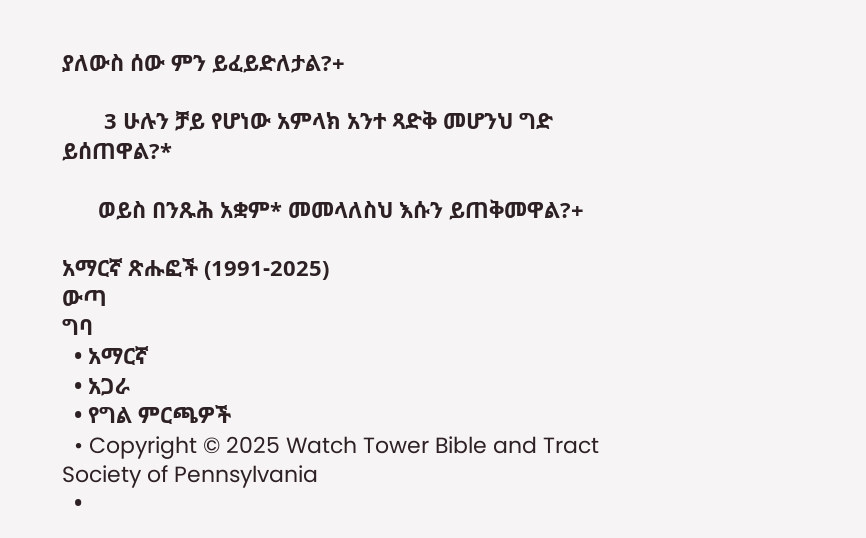ያለውስ ሰው ምን ይፈይድለታል?+

       3 ሁሉን ቻይ የሆነው አምላክ አንተ ጻድቅ መሆንህ ግድ ይሰጠዋል?*

      ወይስ በንጹሕ አቋም* መመላለስህ እሱን ይጠቅመዋል?+

አማርኛ ጽሑፎች (1991-2025)
ውጣ
ግባ
  • አማርኛ
  • አጋራ
  • የግል ምርጫዎች
  • Copyright © 2025 Watch Tower Bible and Tract Society of Pennsylvania
  •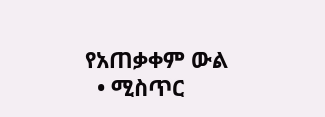የአጠቃቀም ውል
  • ሚስጥር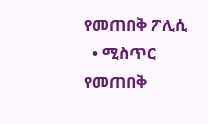የመጠበቅ ፖሊሲ
  • ሚስጥር የመጠበቅ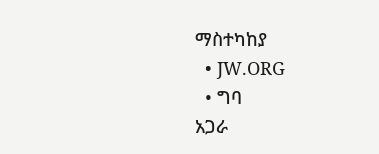ማስተካከያ
  • JW.ORG
  • ግባ
አጋራ